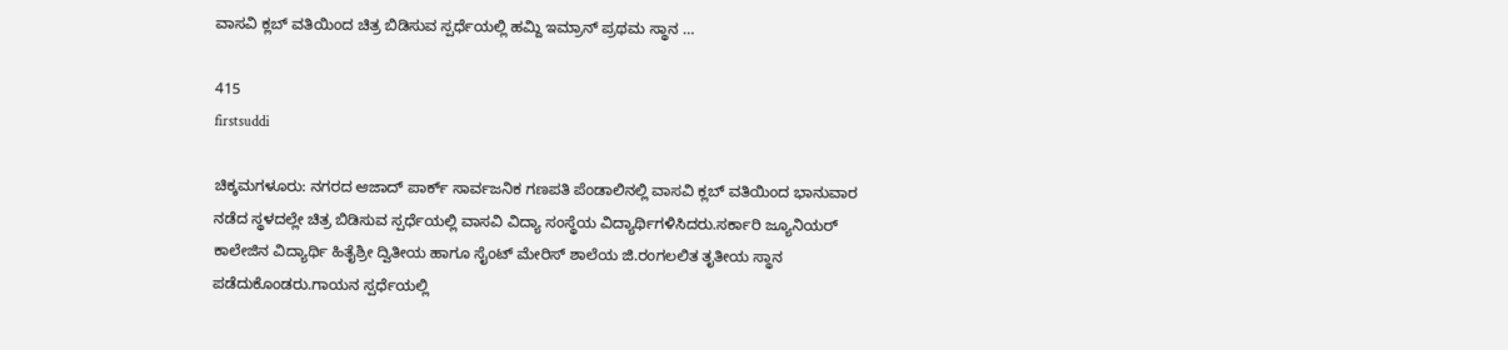ವಾಸವಿ ಕ್ಲಬ್ ವತಿಯಿಂದ ಚಿತ್ರ ಬಿಡಿಸುವ ಸ್ಪರ್ಧೆಯಲ್ಲಿ ಹಮ್ದಿ ಇಮ್ರಾನ್ ಪ್ರಥಮ ಸ್ಥಾನ …

415
firstsuddi

ಚಿಕ್ಕಮಗಳೂರು: ನಗರದ ಆಜಾದ್ ಪಾರ್ಕ್ ಸಾರ್ವಜನಿಕ ಗಣಪತಿ ಪೆಂಡಾಲಿನಲ್ಲಿ ವಾಸವಿ ಕ್ಲಬ್ ವತಿಯಿಂದ ಭಾನುವಾರ ನಡೆದ ಸ್ಥಳದಲ್ಲೇ ಚಿತ್ರ ಬಿಡಿಸುವ ಸ್ಪರ್ಧೆಯಲ್ಲಿ ವಾಸವಿ ವಿದ್ಯಾ ಸಂಸ್ಥೆಯ ವಿದ್ಯಾರ್ಥಿಗಳಿಸಿದರು.ಸರ್ಕಾರಿ ಜ್ಯೂನಿಯರ್ ಕಾಲೇಜಿನ ವಿದ್ಯಾರ್ಥಿ ಹಿತೈಶ್ರೀ ದ್ವಿತೀಯ ಹಾಗೂ ಸೈಂಟ್ ಮೇರಿಸ್ ಶಾಲೆಯ ಜಿ.ರಂಗಲಲಿತ ತೃತೀಯ ಸ್ಥಾನ ಪಡೆದುಕೊಂಡರು.ಗಾಯನ ಸ್ಪರ್ಧೆಯಲ್ಲಿ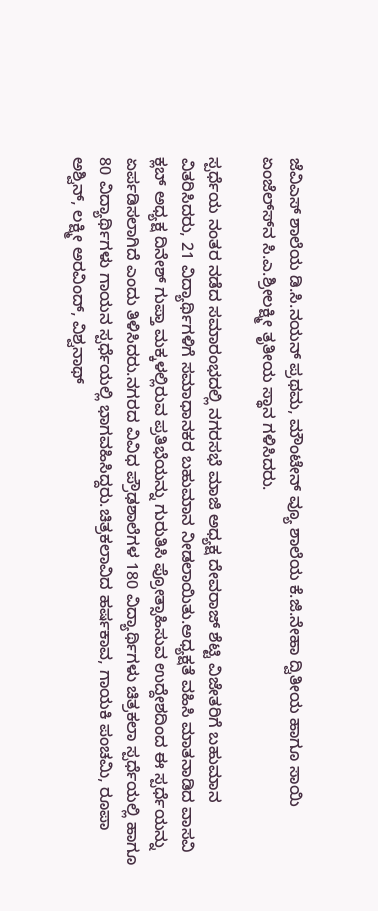ಜೆವಿಎಸ್ ಶಾಲೆಯ ಡಿ.ಸಿ.ನಯನ್ ಪ್ರಥಮ, ಮೌಂಟೇನ್ ವ್ಯೂ ಶಾಲೆಯ ಕೆ.ಜಿ.ನೇಹಾ ದ್ವಿತೀಯ ಹಾಗೂ ಸಾಯಿ ಏಂಜೆಲ್ಸ್‍ನ ಸಿ.ಎ.ಶ್ರೀಲಕ್ಷ್ಮೀ ತೃತೀಯ ಸ್ಥಾನ ಗಳಿಸಿದರು.

ಸ್ಪರ್ಧೆಯ ನಂತರ ನಡೆದ ಸಮಾರಂಭದಲ್ಲಿ ನಗರಸಭೆ ಮಾಜಿ ಅಧ್ಯಕ್ಷ ದೇವರಾಜ್ ಶೆಟ್ಟಿ ವಿಜೇತರಿಗೆ ಬಹುಮಾನ ವಿತರಿಸಿದರು, 21 ವಿದ್ಯಾರ್ಥಿಗಳಿಗೆ ಸಮಾಧಾನಕರ ಬಹುಮಾನ ನೀಡಲಾಯಿತು.ಅಧ್ಯಕ್ಷತೆ ವಹಿಸಿ ಮಾತನಾಡಿದ ವಾಸವಿ ಕ್ಲಬ್ ಅಧ್ಯಕ್ಷ ದಿನೇಶ್ ಗುಪ್ತಾ ಮಕ್ಕಳಲ್ಲಿರುವ ಪ್ರತಿಭೆಯನ್ನು ಗುರುತಿಸಿ ಪ್ರೋತ್ಸಾಹಿಸುವ ಉದ್ದೇಶದಿಂದ ಈ ಸ್ಪರ್ಧೆಯನ್ನು ಏರ್ಪಡಿಸಲಾಗಿದೆ ಎಂದು ತಿಳಿಸಿದರು.ನಗರದ ವಿವಿಧ ಪ್ರೌಢಶಾಲೆಗಳ 180 ವಿದ್ಯಾರ್ಥಿಗಳು ಚಿತ್ರಕಲಾ ಸ್ಪರ್ಧೆಯಲ್ಲಿ ಹಾಗೂ 80 ವಿದ್ಯಾರ್ಥಿಗಳು ಗಾಯನ ಸ್ಪರ್ಧೆಯಲ್ಲಿ ಭಾಗವಹಿಸಿದ್ದರು.ಚಿತ್ರಕಲಾವಿದ ಹರ್ಷಕಾವ, ಗಾಯಕಿ ಪಂಚಮಿ, ರೂಪಾ ಅಶ್ವಿನ್, ಲಕ್ಷ್ಮೀ ಅರವಿಂದ್, ವಿಶ್ವನಾಥ್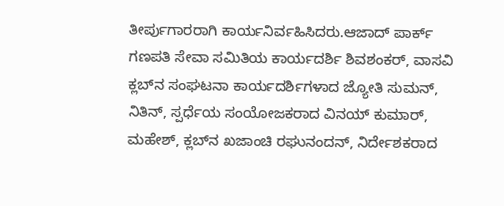ತೀರ್ಪುಗಾರರಾಗಿ ಕಾರ್ಯನಿರ್ವಹಿಸಿದರು.ಆಜಾದ್ ಪಾರ್ಕ್ ಗಣಪತಿ ಸೇವಾ ಸಮಿತಿಯ ಕಾರ್ಯದರ್ಶಿ ಶಿವಶಂಕರ್, ವಾಸವಿ ಕ್ಲಬ್‍ನ ಸಂಘಟನಾ ಕಾರ್ಯದರ್ಶಿಗಳಾದ ಜ್ಯೋತಿ ಸುಮನ್, ನಿತಿನ್, ಸ್ಪರ್ಧೆಯ ಸಂಯೋಜಕರಾದ ವಿನಯ್ ಕುಮಾರ್, ಮಹೇಶ್, ಕ್ಲಬ್‍ನ ಖಜಾಂಚಿ ರಘುನಂದನ್, ನಿರ್ದೇಶಕರಾದ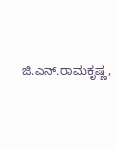ಜಿ.ಎನ್.ರಾಮಕೃಷ್ಣ,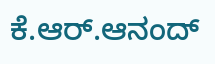ಕೆ.ಆರ್.ಆನಂದ್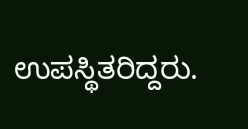ಉಪಸ್ಥಿತರಿದ್ದರು.